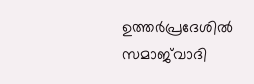ഉത്തര്‍പ്രദേശില്‍ സമാജ്‌വാദി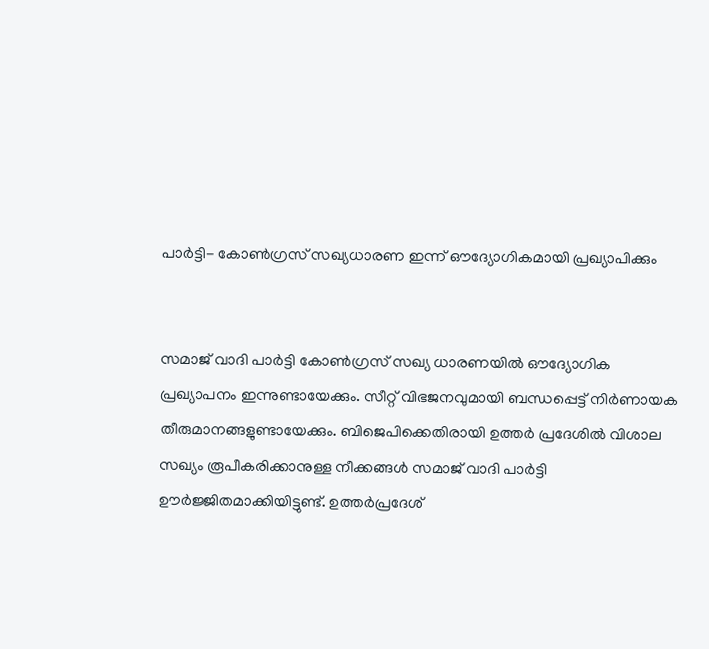പാര്‍ട്ടി- കോണ്‍ഗ്രസ് സഖ്യധാരണ ഇന്ന് ഔദ്യോഗികമായി പ്രഖ്യാപിക്കും


സമാജ് വാദി പാര്‍ട്ടി കോണ്‍ഗ്രസ് സഖ്യ ധാരണയില്‍ ഔദ്യോഗിക പ്രഖ്യാപനം ഇന്നുണ്ടായേക്കും. സീറ്റ് വിഭജനവുമായി ബന്ധപ്പെട്ട് നിര്‍ണായക തീരുമാനങ്ങളുണ്ടായേക്കും. ബിജെപിക്കെതിരായി ഉത്തര്‍ പ്രദേശില്‍ വിശാല സഖ്യം രൂപീകരിക്കാനുള്ള നീക്കങ്ങള്‍ സമാജ് വാദി പാര്‍ട്ടി ഊര്‍ജ്ജിതമാക്കിയിട്ടുണ്ട്. ഉത്തര്‍പ്രദേശ്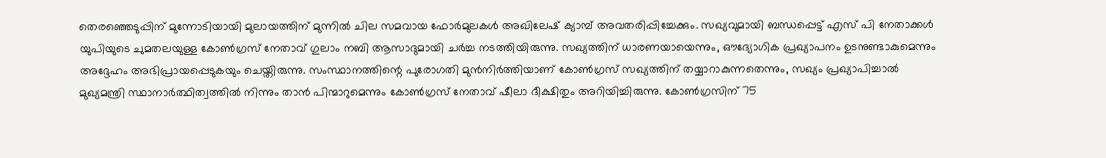തെരഞ്ഞെടുപ്പിന് മുന്നോടിയായി മുലായത്തിന് മുന്നില്‍ ചില സമവായ ഫോര്‍മുലകള്‍ അഖിലേഷ് ക്യാമ്പ് അവതരിപ്പിച്ചേക്കും. സഖ്യവുമായി ബന്ധപ്പെട്ട് എസ് പി നേതാക്കള്‍ യുപിയുടെ ചുമതലയുള്ള കോണ്‍ഗ്രസ് നേതാവ് ഗുലാം നബി ആസാദുമായി ചര്‍ച്ച നടത്തിയിരുന്നു. സഖ്യത്തിന് ധാരണയായെന്നും, ഔദ്യോഗിക പ്രഖ്യാപനം ഉടനുണ്ടാകുമെന്നും അദ്ദേഹം അഭിപ്രായപ്പെടുകയും ചെയ്തിരുന്നു. സംസ്ഥാനത്തിന്റെ പുരോഗതി മുന്‍നിര്‍ത്തിയാണ് കോണ്‍ഗ്രസ് സഖ്യത്തിന് തയ്യാറാകുന്നതെന്നും, സഖ്യം പ്രഖ്യാപിച്ചാല്‍ മുഖ്യമന്ത്രി സ്ഥാനാര്‍ത്ഥിത്വത്തില്‍ നിന്നും താന്‍ പിന്മാറുമെന്നും കോണ്‍ഗ്രസ് നേതാവ് ഷീലാ ദീക്ഷിതും അറിയിച്ചിരുന്നു. കോണ്‍ഗ്രസിന് 75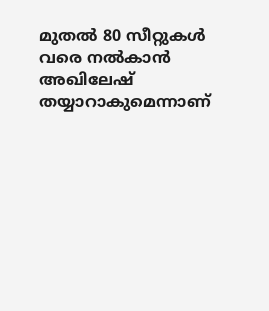മുതല്‍ 80 സീറ്റുകള്‍ വരെ നല്‍കാന്‍ അഖിലേഷ് തയ്യാറാകുമെന്നാണ്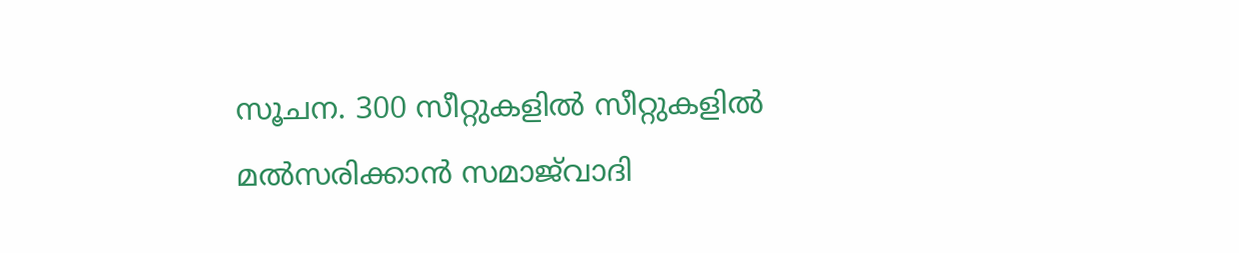സൂചന. 300 സീറ്റുകളില്‍ സീറ്റുകളില്‍ മല്‍സരിക്കാന്‍ സമാജ്‌വാദി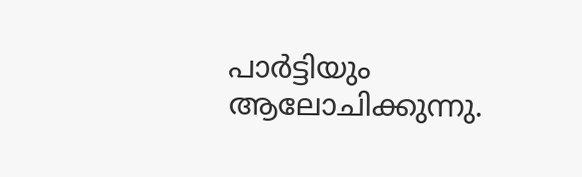പാര്‍ട്ടിയും ആലോചിക്കുന്നു.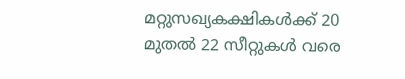മറ്റുസഖ്യകക്ഷികള്‍ക്ക് 20 മുതല്‍ 22 സീറ്റുകള്‍ വരെ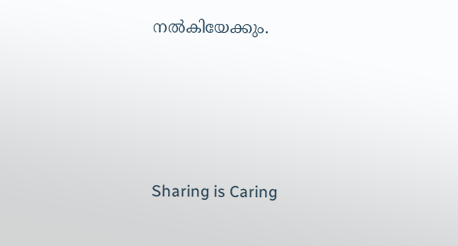നല്‍കിയേക്കും.




Sharing is Caring